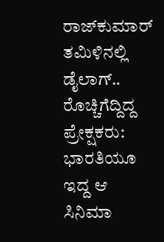ರಾಜ್‌ಕುಮಾರ್ ತಮಿಳಿನಲ್ಲಿ ಡೈಲಾಗ್.. ರೊಚ್ಚಿಗೆದ್ದಿದ್ದ ಪ್ರೇಕ್ಷಕರು: ಭಾರತಿಯೂ ಇದ್ದ ಆ ಸಿನಿಮಾ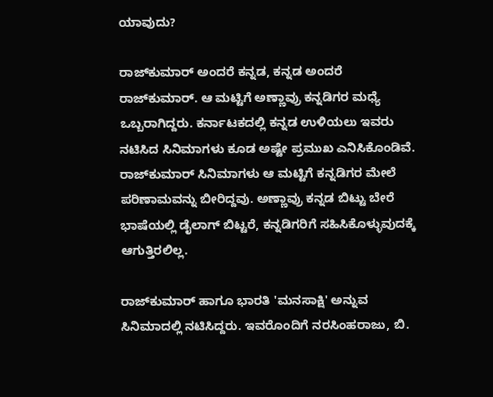ಯಾವುದು?

ರಾಜ್‌ಕುಮಾರ್ ಅಂದರೆ ಕನ್ನಡ, ಕನ್ನಡ ಅಂದರೆ ರಾಜ್‌ಕುಮಾರ್. ಆ ಮಟ್ಟಿಗೆ ಅಣ್ಣಾವ್ರು ಕನ್ನಡಿಗರ ಮಧ್ಯೆ ಒಬ್ಬರಾಗಿದ್ದರು. ಕರ್ನಾಟಕದಲ್ಲಿ ಕನ್ನಡ ಉಳಿಯಲು ಇವರು ನಟಿಸಿದ ಸಿನಿಮಾಗಳು ಕೂಡ ಅಷ್ಟೇ ಪ್ರಮುಖ ಎನಿಸಿಕೊಂಡಿವೆ. ರಾಜ್‌ಕುಮಾರ್ ಸಿನಿಮಾಗಳು ಆ ಮಟ್ಟಿಗೆ ಕನ್ನಡಿಗರ ಮೇಲೆ ಪರಿಣಾಮವನ್ನು ಬೀರಿದ್ದವು. ಅಣ್ಣಾವ್ರು ಕನ್ನಡ ಬಿಟ್ಟು ಬೇರೆ ಭಾಷೆಯಲ್ಲಿ ಡೈಲಾಗ್ ಬಿಟ್ಟರೆ, ಕನ್ನಡಿಗರಿಗೆ ಸಹಿಸಿಕೊಳ್ಳುವುದಕ್ಕೆ ಆಗುತ್ತಿರಲಿಲ್ಲ.

ರಾಜ್‌ಕುಮಾರ್ ಹಾಗೂ ಭಾರತಿ 'ಮನಸಾಕ್ಷಿ' ಅನ್ನುವ ಸಿನಿಮಾದಲ್ಲಿ ನಟಿಸಿದ್ದರು. ಇವರೊಂದಿಗೆ ನರಸಿಂಹರಾಜು, ಬಿ.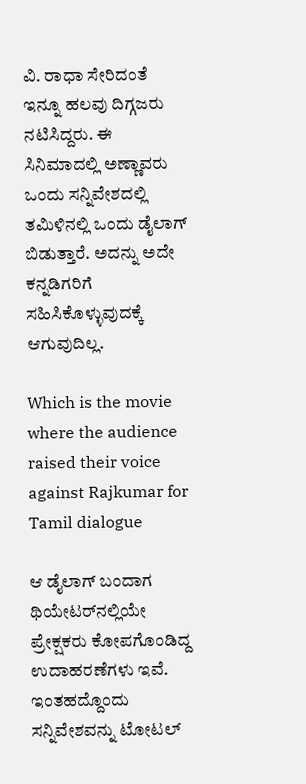ವಿ. ರಾಧಾ ಸೇರಿದಂತೆ ಇನ್ನೂ ಹಲವು ದಿಗ್ಗಜರು ನಟಿಸಿದ್ದರು. ಈ ಸಿನಿಮಾದಲ್ಲಿ ಅಣ್ಣಾವರು ಒಂದು ಸನ್ನಿವೇಶದಲ್ಲಿ ತಮಿಳಿನಲ್ಲಿ ಒಂದು ಡೈಲಾಗ್ ಬಿಡುತ್ತಾರೆ. ಅದನ್ನು ಅದೇ ಕನ್ನಡಿಗರಿಗೆ ಸಹಿಸಿಕೊಳ್ಳುವುದಕ್ಕೆ ಆಗುವುದಿಲ್ಲ.

Which is the movie where the audience raised their voice against Rajkumar for Tamil dialogue

ಆ ಡೈಲಾಗ್ ಬಂದಾಗ ಥಿಯೇಟರ್‌ನಲ್ಲಿಯೇ ಪ್ರೇಕ್ಷಕರು ಕೋಪಗೊಂಡಿದ್ದ ಉದಾಹರಣೆಗಳು ಇವೆ. ಇಂತಹದ್ದೊಂದು ಸನ್ನಿವೇಶವನ್ನು ಟೋಟಲ್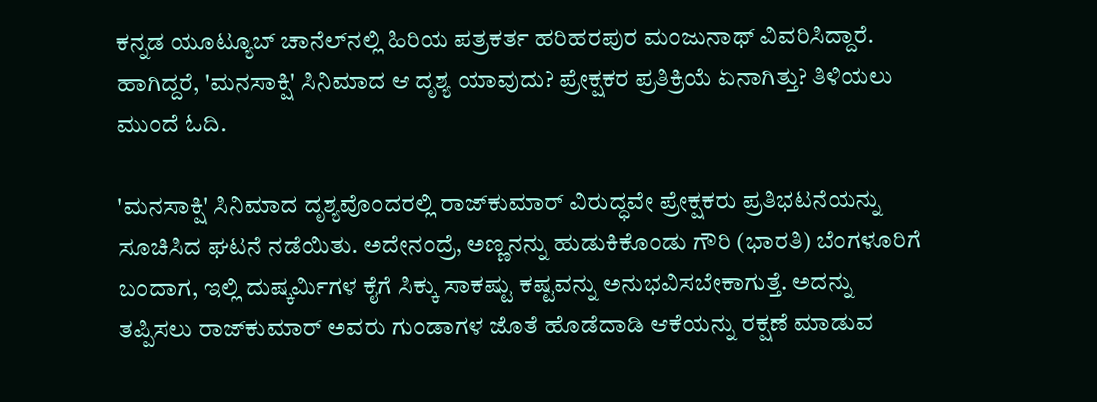ಕನ್ನಡ ಯೂಟ್ಯೂಬ್ ಚಾನೆಲ್‌ನಲ್ಲಿ ಹಿರಿಯ ಪತ್ರಕರ್ತ ಹರಿಹರಪುರ ಮಂಜುನಾಥ್ ವಿವರಿಸಿದ್ದಾರೆ. ಹಾಗಿದ್ದರೆ, 'ಮನಸಾಕ್ಷಿ' ಸಿನಿಮಾದ ಆ ದೃಶ್ಯ ಯಾವುದು? ಪ್ರೇಕ್ಷಕರ ಪ್ರತಿಕ್ರಿಯೆ ಏನಾಗಿತ್ತು? ತಿಳಿಯಲು ಮುಂದೆ ಓದಿ.

'ಮನಸಾಕ್ಷಿ' ಸಿನಿಮಾದ ದೃಶ್ಯವೊಂದರಲ್ಲಿ ರಾಜ್‌ಕುಮಾರ್ ವಿರುದ್ಧವೇ ಪ್ರೇಕ್ಷಕರು ಪ್ರತಿಭಟನೆಯನ್ನು ಸೂಚಿಸಿದ ಘಟನೆ ನಡೆಯಿತು. ಅದೇನಂದ್ರೆ, ಅಣ್ಣನನ್ನು ಹುಡುಕಿಕೊಂಡು ಗೌರಿ (ಭಾರತಿ) ಬೆಂಗಳೂರಿಗೆ ಬಂದಾಗ, ಇಲ್ಲಿ ದುಷ್ಕರ್ಮಿಗಳ ಕೈಗೆ ಸಿಕ್ಕು ಸಾಕಷ್ಟು ಕಷ್ಟವನ್ನು ಅನುಭವಿಸಬೇಕಾಗುತ್ತೆ. ಅದನ್ನು ತಪ್ಪಿಸಲು ರಾಜ್‌ಕುಮಾರ್ ಅವರು ಗುಂಡಾಗಳ ಜೊತೆ ಹೊಡೆದಾಡಿ ಆಕೆಯನ್ನು ರಕ್ಷಣೆ ಮಾಡುವ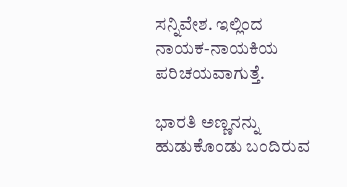ಸನ್ನಿವೇಶ. ಇಲ್ಲಿಂದ ನಾಯಕ-ನಾಯಕಿಯ ಪರಿಚಯವಾಗುತ್ತೆ.

ಭಾರತಿ ಅಣ್ಣನನ್ನು ಹುಡುಕೊಂಡು ಬಂದಿರುವ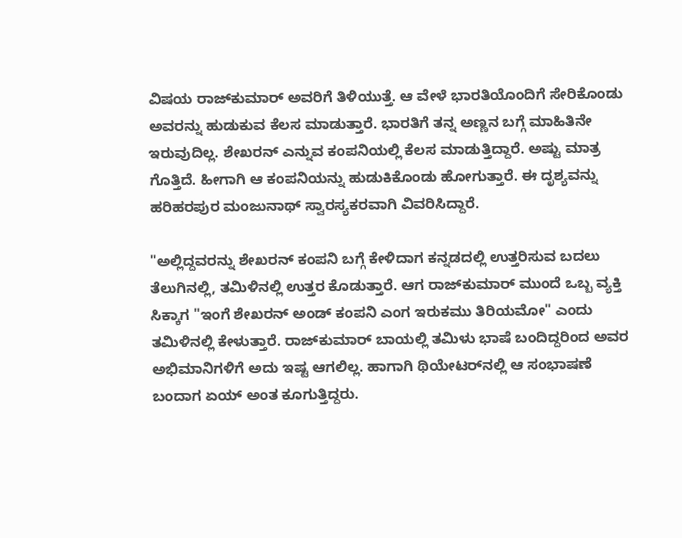ವಿಷಯ ರಾಜ್‌ಕುಮಾರ್ ಅವರಿಗೆ ತಿಳಿಯುತ್ತೆ. ಆ ವೇಳೆ ಭಾರತಿಯೊಂದಿಗೆ ಸೇರಿಕೊಂಡು ಅವರನ್ನು ಹುಡುಕುವ ಕೆಲಸ ಮಾಡುತ್ತಾರೆ. ಭಾರತಿಗೆ ತನ್ನ ಅಣ್ಣನ ಬಗ್ಗೆ ಮಾಹಿತಿನೇ ಇರುವುದಿಲ್ಲ. ಶೇಖರನ್ ಎನ್ನುವ ಕಂಪನಿಯಲ್ಲಿ ಕೆಲಸ ಮಾಡುತ್ತಿದ್ದಾರೆ. ಅಷ್ಟು ಮಾತ್ರ ಗೊತ್ತಿದೆ. ಹೀಗಾಗಿ ಆ ಕಂಪನಿಯನ್ನು ಹುಡುಕಿಕೊಂಡು ಹೋಗುತ್ತಾರೆ. ಈ ದೃಶ್ಯವನ್ನು ಹರಿಹರಪುರ ಮಂಜುನಾಥ್ ಸ್ವಾರಸ್ಯಕರವಾಗಿ ವಿವರಿಸಿದ್ದಾರೆ.

"ಅಲ್ಲಿದ್ದವರನ್ನು ಶೇಖರನ್ ಕಂಪನಿ ಬಗ್ಗೆ ಕೇಳಿದಾಗ ಕನ್ನಡದಲ್ಲಿ ಉತ್ತರಿಸುವ ಬದಲು ತೆಲುಗಿನಲ್ಲಿ, ತಮಿಳಿನಲ್ಲಿ ಉತ್ತರ ಕೊಡುತ್ತಾರೆ. ಆಗ ರಾಜ್‌ಕುಮಾರ್ ಮುಂದೆ ಒಬ್ಬ ವ್ಯಕ್ತಿ ಸಿಕ್ಕಾಗ "ಇಂಗೆ ಶೇಖರನ್ ಅಂಡ್ ಕಂಪನಿ ಎಂಗ ಇರುಕಮು ತಿರಿಯಮೋ" ಎಂದು ತಮಿಳಿನಲ್ಲಿ ಕೇಳುತ್ತಾರೆ. ರಾಜ್‌ಕುಮಾರ್ ಬಾಯಲ್ಲಿ ತಮಿಳು ಭಾಷೆ ಬಂದಿದ್ದರಿಂದ ಅವರ ಅಭಿಮಾನಿಗಳಿಗೆ ಅದು ಇಷ್ಟ ಆಗಲಿಲ್ಲ. ಹಾಗಾಗಿ ಥಿಯೇಟರ್‌ನಲ್ಲಿ ಆ ಸಂಭಾಷಣೆ ಬಂದಾಗ ಏಯ್ ಅಂತ ಕೂಗುತ್ತಿದ್ದರು.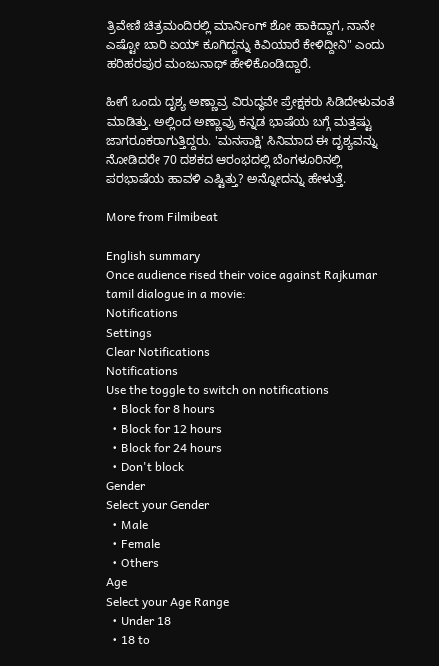ತ್ರಿವೇಣಿ ಚಿತ್ರಮಂದಿರಲ್ಲಿ ಮಾರ್ನಿಂಗ್ ಶೋ ಹಾಕಿದ್ದಾಗ, ನಾನೇ ಎಷ್ಟೋ ಬಾರಿ ಏಯ್ ಕೂಗಿದ್ದನ್ನು ಕಿವಿಯಾರೆ ಕೇಳಿದ್ದೀನಿ" ಎಂದು ಹರಿಹರಪುರ ಮಂಜುನಾಥ್ ಹೇಳಿಕೊಂಡಿದ್ದಾರೆ.

ಹೀಗೆ ಒಂದು ದೃಶ್ಯ ಅಣ್ಣಾವ್ರ ವಿರುದ್ಧವೇ ಪ್ರೇಕ್ಷಕರು ಸಿಡಿದೇಳುವಂತೆ ಮಾಡಿತ್ತು. ಅಲ್ಲಿಂದ ಅಣ್ಣಾವ್ರು ಕನ್ನಡ ಭಾಷೆಯ ಬಗ್ಗೆ ಮತ್ತಷ್ಟು ಜಾಗರೂಕರಾಗುತ್ತಿದ್ದರು. 'ಮನಸಾಕ್ಷಿ' ಸಿನಿಮಾದ ಈ ದೃಶ್ಯವನ್ನು ನೋಡಿದರೇ 70 ದಶಕದ ಆರಂಭದಲ್ಲಿ ಬೆಂಗಳೂರಿನಲ್ಲಿ ಪರಭಾಷೆಯ ಹಾವಳಿ ಎಷ್ಟಿತ್ತು? ಅನ್ನೋದನ್ನು ಹೇಳುತ್ತೆ.

More from Filmibeat

English summary
Once audience rised their voice against Rajkumar tamil dialogue in a movie:
Notifications
Settings
Clear Notifications
Notifications
Use the toggle to switch on notifications
  • Block for 8 hours
  • Block for 12 hours
  • Block for 24 hours
  • Don't block
Gender
Select your Gender
  • Male
  • Female
  • Others
Age
Select your Age Range
  • Under 18
  • 18 to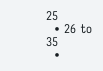25
  • 26 to 35
  •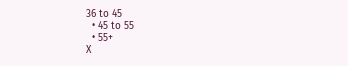36 to 45
  • 45 to 55
  • 55+
X